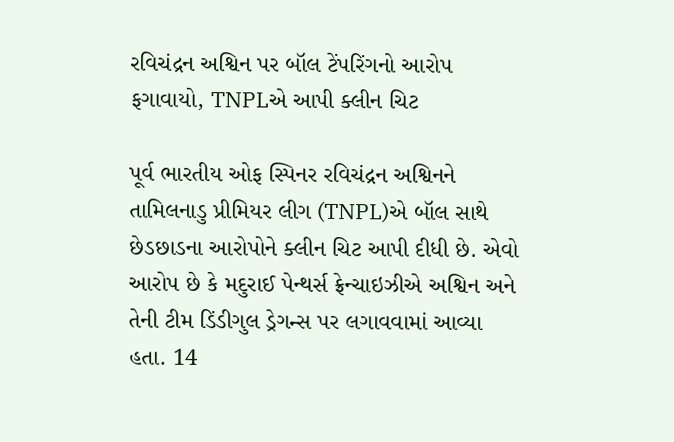રવિચંદ્રન અશ્વિન પર બૉલ ટેંપરિંગનો આરોપ ફગાવાયો, TNPLએ આપી ક્લીન ચિટ

પૂર્વ ભારતીય ઓફ સ્પિનર રવિચંદ્રન અશ્વિનને તામિલનાડુ પ્રીમિયર લીગ (TNPL)એ બૉલ સાથે છેડછાડના આરોપોને ક્લીન ચિટ આપી દીધી છે. એવો આરોપ છે કે મદુરાઈ પેન્થર્સ ફ્રેન્ચાઇઝીએ અશ્વિન અને તેની ટીમ ડિંડીગુલ ડ્રેગન્સ પર લગાવવામાં આવ્યા હતા. 14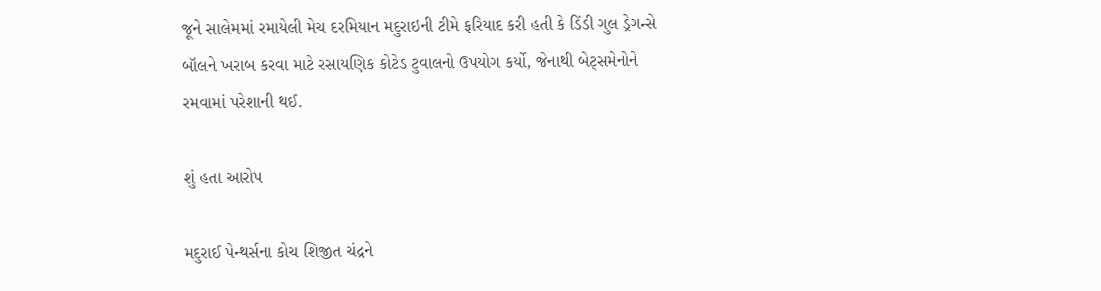જૂને સાલેમમાં રમાયેલી મેચ દરમિયાન મદુરાઇની ટીમે ફરિયાદ કરી હતી કે ડિંડી ગુલ ડ્રેગન્સે બૉલને ખરાબ કરવા માટે રસાયણિક કોટેડ ટુવાલનો ઉપયોગ કર્યો, જેનાથી બેટ્સમેનોને રમવામાં પરેશાની થઈ.

શું હતા આરોપ

મદુરાઈ પેન્થર્સના કોચ શિજીત ચંદ્રને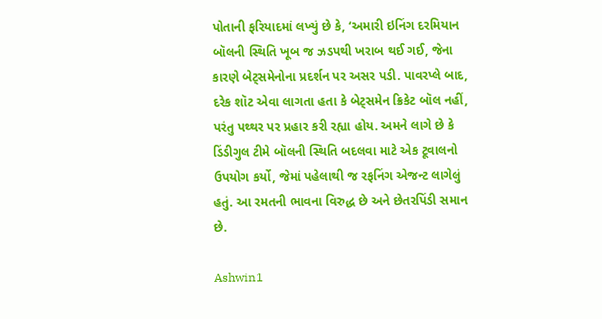પોતાની ફરિયાદમાં લખ્યું છે કે, ‘અમારી ઇનિંગ દરમિયાન બૉલની સ્થિતિ ખૂબ જ ઝડપથી ખરાબ થઈ ગઈ, જેના કારણે બેટ્સમેનોના પ્રદર્શન પર અસર પડી. પાવરપ્લે બાદ, દરેક શૉટ એવા લાગતા હતા કે બેટ્સમેન ક્રિકેટ બૉલ નહીં, પરંતુ પથ્થર પર પ્રહાર કરી રહ્યા હોય. અમને લાગે છે કે ડિંડીગુલ ટીમે બૉલની સ્થિતિ બદલવા માટે એક ટૂવાલનો ઉપયોગ કર્યો, જેમાં પહેલાથી જ રફનિંગ એજન્ટ લાગેલું હતું. આ રમતની ભાવના વિરુદ્ધ છે અને છેતરપિંડી સમાન છે.

Ashwin1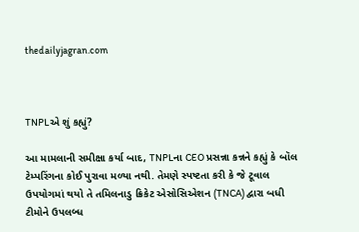thedailyjagran.com



TNPLએ શું કહ્યું?

આ મામલાની સમીક્ષા કર્યા બાદ, TNPLના CEO પ્રસન્ના કન્નને કહ્યું કે બૉલ ટેમ્પરિંગના કોઈ પુરાવા મળ્યા નથી. તેમણે સ્પષ્ટતા કરી કે જે ટૂવાલ ઉપયોગમાં થયો તે તમિલનાડુ ક્રિકેટ એસોસિએશન (TNCA) દ્વારા બધી ટીમોને ઉપલબ્ધ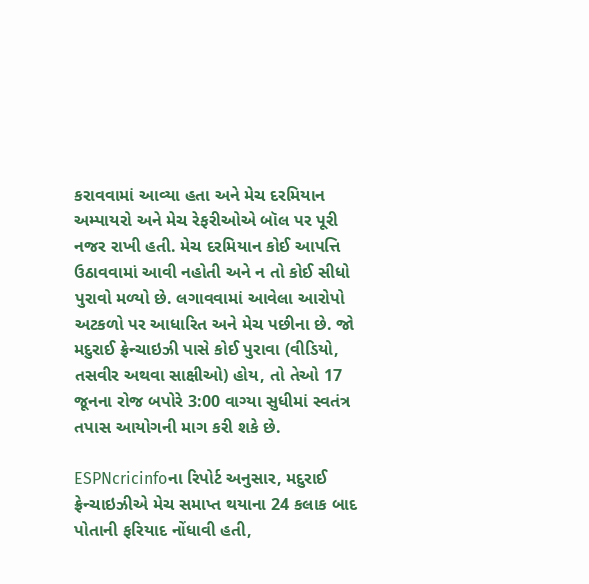કરાવવામાં આવ્યા હતા અને મેચ દરમિયાન અમ્પાયરો અને મેચ રેફરીઓએ બૉલ પર પૂરી નજર રાખી હતી. મેચ દરમિયાન કોઈ આપત્તિ ઉઠાવવામાં આવી નહોતી અને ન તો કોઈ સીધો પુરાવો મળ્યો છે. લગાવવામાં આવેલા આરોપો અટકળો પર આધારિત અને મેચ પછીના છે. જો મદુરાઈ ફ્રેન્ચાઇઝી પાસે કોઈ પુરાવા (વીડિયો, તસવીર અથવા સાક્ષીઓ) હોય, તો તેઓ 17 જૂનના રોજ બપોરે 3:00 વાગ્યા સુધીમાં સ્વતંત્ર તપાસ આયોગની માગ કરી શકે છે.

ESPNcricinfoના રિપોર્ટ અનુસાર, મદુરાઈ ફ્રેન્ચાઇઝીએ મેચ સમાપ્ત થયાના 24 કલાક બાદ પોતાની ફરિયાદ નોંધાવી હતી,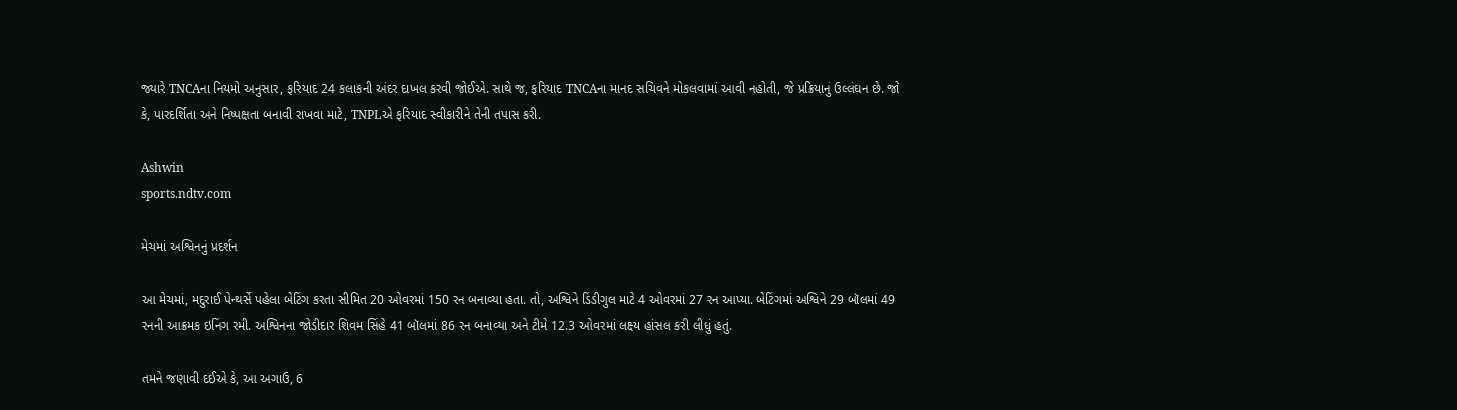જ્યારે TNCAના નિયમો અનુસાર, ફરિયાદ 24 કલાકની અંદર દાખલ કરવી જોઈએ. સાથે જ, ફરિયાદ TNCAના માનદ સચિવને મોકલવામાં આવી નહોતી, જે પ્રક્રિયાનું ઉલ્લંઘન છે. જો કે, પારદર્શિતા અને નિષ્પક્ષતા બનાવી રાખવા માટે, TNPLએ ફરિયાદ સ્વીકારીને તેની તપાસ કરી.

Ashwin
sports.ndtv.com

મેચમાં અશ્વિનનું પ્રદર્શન

આ મેચમાં, મદુરાઈ પેન્થર્સે પહેલા બેટિંગ કરતા સીમિત 20 ઓવરમાં 150 રન બનાવ્યા હતા. તો, અશ્વિને ડિંડીગુલ માટે 4 ઓવરમાં 27 રન આપ્યા. બેટિંગમાં અશ્વિને 29 બૉલમાં 49 રનની આક્રમક ઇનિંગ રમી. અશ્વિનના જોડીદાર શિવમ સિંહે 41 બૉલમાં 86 રન બનાવ્યા અને ટીમે 12.3 ઓવરમાં લક્ષ્ય હાંસલ કરી લીધું હતું.

તમને જણાવી દઈએ કે, આ અગાઉ, 6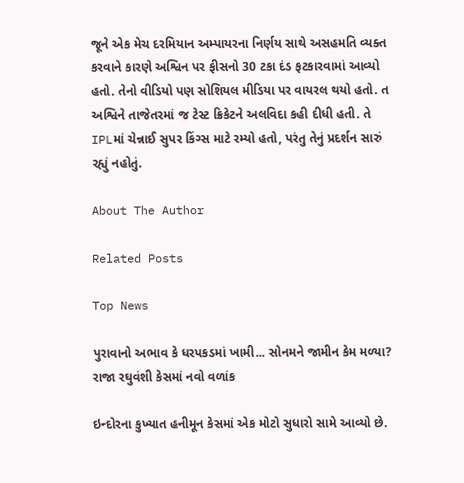જૂને એક મેચ દરમિયાન અમ્પાયરના નિર્ણય સાથે અસહમતિ વ્યક્ત કરવાને કારણે અશ્વિન પર ફીસનો 30 ટકા દંડ ફટકારવામાં આવ્યો હતો. તેનો વીડિયો પણ સોશિયલ મીડિયા પર વાયરલ થયો હતો. ત અશ્વિને તાજેતરમાં જ ટેસ્ટ ક્રિકેટને અલવિદા કહી દીધી હતી. તે IPLમાં ચેન્નાઈ સુપર કિંગ્સ માટે રમ્યો હતો, પરંતુ તેનું પ્રદર્શન સારું રહ્યું નહોતું.

About The Author

Related Posts

Top News

પુરાવાનો અભાવ કે ધરપકડમાં ખામી... સોનમને જામીન કેમ મળ્યા? રાજા રઘુવંશી કેસમાં નવો વળાંક

ઇન્દોરના કુખ્યાત હનીમૂન કેસમાં એક મોટો સુધારો સામે આવ્યો છે.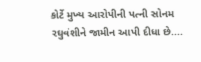કોર્ટે મુખ્ય આરોપીની પત્ની સોનમ રઘુવંશીને જામીન આપી દીધા છે....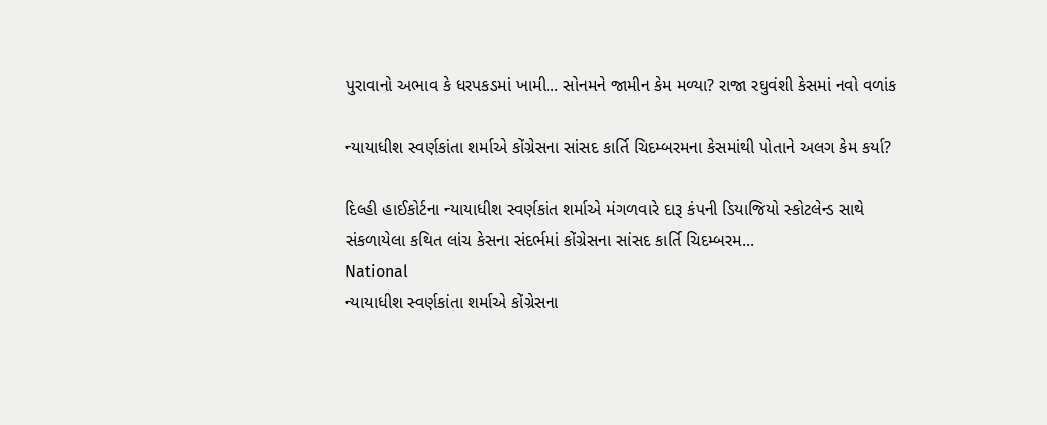પુરાવાનો અભાવ કે ધરપકડમાં ખામી... સોનમને જામીન કેમ મળ્યા? રાજા રઘુવંશી કેસમાં નવો વળાંક

ન્યાયાધીશ સ્વર્ણકાંતા શર્માએ કોંગ્રેસના સાંસદ કાર્તિ ચિદમ્બરમના કેસમાંથી પોતાને અલગ કેમ કર્યા?

દિલ્હી હાઈકોર્ટના ન્યાયાધીશ સ્વર્ણકાંત શર્માએ મંગળવારે દારૂ કંપની ડિયાજિયો સ્કોટલેન્ડ સાથે સંકળાયેલા કથિત લાંચ કેસના સંદર્ભમાં કોંગ્રેસના સાંસદ કાર્તિ ચિદમ્બરમ...
National
ન્યાયાધીશ સ્વર્ણકાંતા શર્માએ કોંગ્રેસના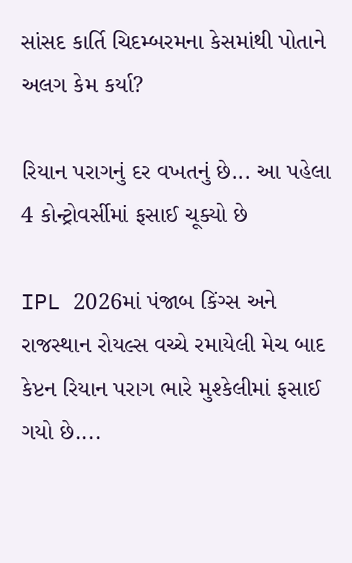સાંસદ કાર્તિ ચિદમ્બરમના કેસમાંથી પોતાને અલગ કેમ કર્યા?

રિયાન પરાગનું દર વખતનું છે... આ પહેલા 4 કોન્ટ્રોવર્સીમાં ફસાઈ ચૂક્યો છે

IPL 2026માં પંજાબ કિંગ્સ અને રાજસ્થાન રોયલ્સ વચ્ચે રમાયેલી મેચ બાદ કેપ્ટન રિયાન પરાગ ભારે મુશ્કેલીમાં ફસાઈ ગયો છે....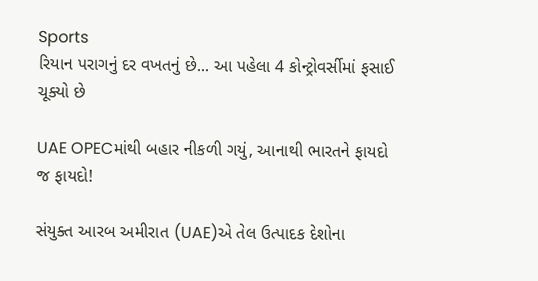Sports
રિયાન પરાગનું દર વખતનું છે... આ પહેલા 4 કોન્ટ્રોવર્સીમાં ફસાઈ ચૂક્યો છે

UAE OPECમાંથી બહાર નીકળી ગયું, આનાથી ભારતને ફાયદો જ ફાયદો!

સંયુક્ત આરબ અમીરાત (UAE)એ તેલ ઉત્પાદક દેશોના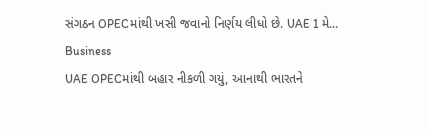સંગઠન OPECમાંથી ખસી જવાનો નિર્ણય લીધો છે. UAE 1 મે...
Business
UAE OPECમાંથી બહાર નીકળી ગયું, આનાથી ભારતને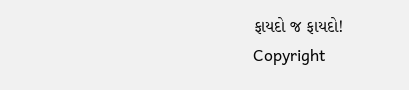ફાયદો જ ફાયદો!
Copyright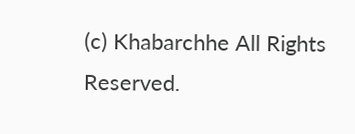(c) Khabarchhe All Rights Reserved.